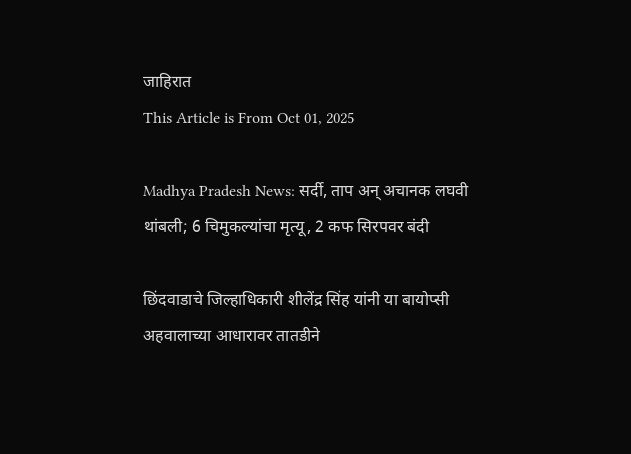जाहिरात
This Article is From Oct 01, 2025

Madhya Pradesh News: सर्दी, ताप अन् अचानक लघवी थांबली; 6 चिमुकल्यांचा मृत्यू, 2 कफ सिरपवर बंदी

छिंदवाडाचे जिल्हाधिकारी शीलेंद्र सिंह यांनी या बायोप्सी अहवालाच्या आधारावर तातडीने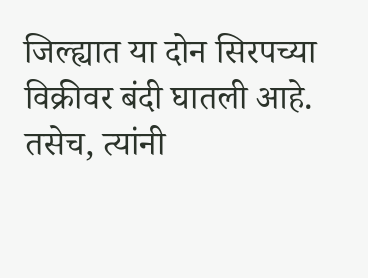जिल्ह्यात या दोन सिरपच्या विक्रीवर बंदी घातली आहे. तसेच, त्यांनी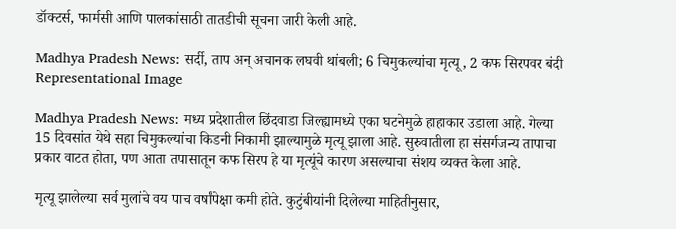डॉक्टर्स, फार्मसी आणि पालकांसाठी तातडीची सूचना जारी केली आहे.

Madhya Pradesh News: सर्दी, ताप अन् अचानक लघवी थांबली; 6 चिमुकल्यांचा मृत्यू, 2 कफ सिरपवर बंदी
Representational Image

Madhya Pradesh News: मध्य प्रदेशातील छिंदवाडा जिल्ह्यामध्ये एका घटनेमुळे हाहाकार उडाला आहे. गेल्या 15 दिवसांत येथे सहा चिमुकल्यांचा किडनी निकामी झाल्यामुळे मृत्यू झाला आहे. सुरुवातीला हा संसर्गजन्य तापाचा प्रकार वाटत होता, पण आता तपासातून कफ सिरप हे या मृत्यूंचे कारण असल्याचा संशय व्यक्त केला आहे.

मृत्यू झालेल्या सर्व मुलांचे वय पाच वर्षांपेक्षा कमी होते. कुटुंबीयांनी दिलेल्या माहितीनुसार,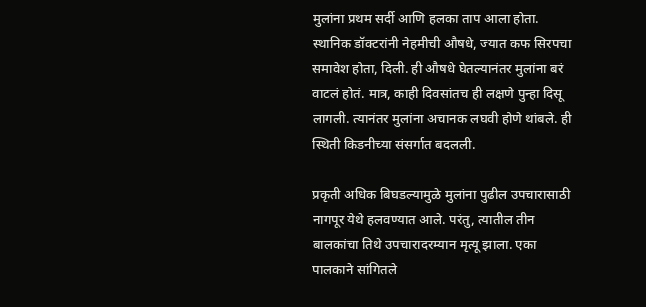मुलांना प्रथम सर्दी आणि हलका ताप आला होता. स्थानिक डॉक्टरांनी नेहमीची औषधे, ज्यात कफ सिरपचा समावेश होता, दिली. ही औषधे घेतल्यानंतर मुलांना बरं वाटलं होतं. मात्र, काही दिवसांतच ही लक्षणे पुन्हा दिसू लागली. त्यानंतर मुलांना अचानक लघवी होणे थांबले. ही स्थिती किडनीच्या संसर्गात बदलली.

प्रकृती अधिक बिघडल्यामुळे मुलांना पुढील उपचारासाठी नागपूर येथे हलवण्यात आले. परंतु, त्यातील तीन बालकांचा तिथे उपचारादरम्यान मृत्यू झाला. एका पालकाने सांगितले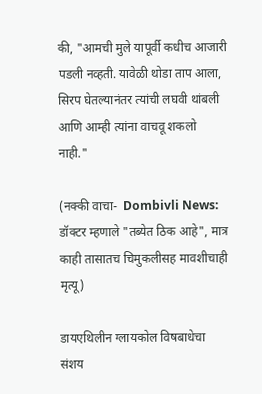की, "आमची मुले यापूर्वी कधीच आजारी पडली नव्हती. यावेळी थोडा ताप आला, सिरप घेतल्यानंतर त्यांची लघवी थांबली आणि आम्ही त्यांना वाचवू शकलो नाही."

(नक्की वाचा-  Dombivli News: डॉक्टर म्हणाले "तब्येत ठिक आहे", मात्र काही तासातच चिमुकलीसह मावशीचाही मृत्यू)

डायएथिलीन ग्लायकोल विषबाधेचा संशय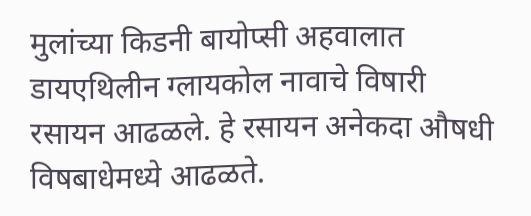मुलांच्या किडनी बायोप्सी अहवालात डायएथिलीन ग्लायकोल नावाचे विषारी रसायन आढळले. हे रसायन अनेकदा औषधी विषबाधेमध्ये आढळते.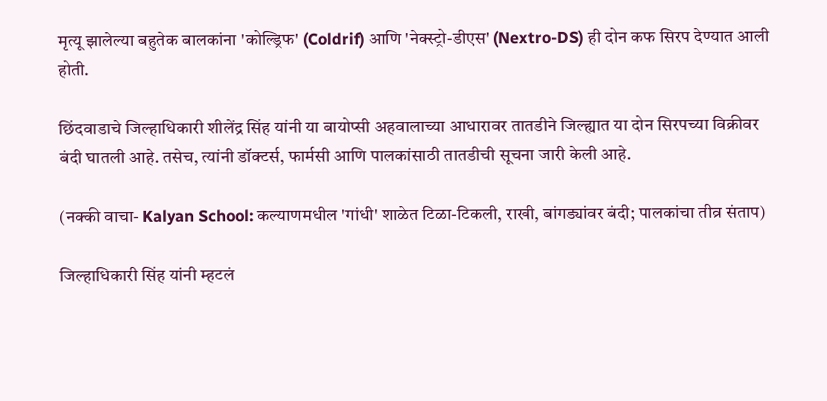मृत्यू झालेल्या बहुतेक बालकांना 'कोल्ड्रिफ' (Coldrif) आणि 'नेक्स्ट्रो-डीएस' (Nextro-DS) ही दोन कफ सिरप देण्यात आली होती.

छिंदवाडाचे जिल्हाधिकारी शीलेंद्र सिंह यांनी या बायोप्सी अहवालाच्या आधारावर तातडीने जिल्ह्यात या दोन सिरपच्या विक्रीवर बंदी घातली आहे. तसेच, त्यांनी डॉक्टर्स, फार्मसी आणि पालकांसाठी तातडीची सूचना जारी केली आहे.

(नक्की वाचा- Kalyan School: कल्याणमधील 'गांधी' शाळेत टिळा-टिकली, राखी, बांगड्यांवर बंदी; पालकांचा तीव्र संताप)

जिल्हाधिकारी सिंह यांनी म्हटलं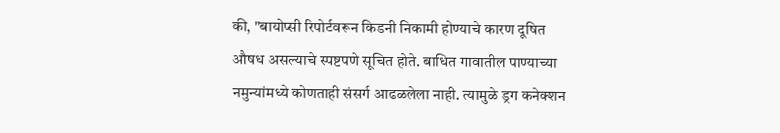की, "बायोप्सी रिपोर्टवरून किडनी निकामी होण्याचे कारण दूषित औषध असल्याचे स्पष्टपणे सूचित होते. बाधित गावातील पाण्याच्या नमुन्यांमध्ये कोणताही संसर्ग आढळलेला नाही. त्यामुळे ड्रग कनेक्शन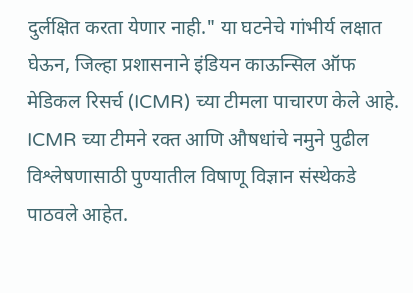दुर्लक्षित करता येणार नाही." या घटनेचे गांभीर्य लक्षात घेऊन, जिल्हा प्रशासनाने इंडियन काऊन्सिल ऑफ मेडिकल रिसर्च (ICMR) च्या टीमला पाचारण केले आहे.  ICMR च्या टीमने रक्त आणि औषधांचे नमुने पुढील विश्लेषणासाठी पुण्यातील विषाणू विज्ञान संस्थेकडे पाठवले आहेत.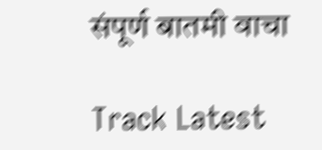संपूर्ण बातमी वाचा

Track Latest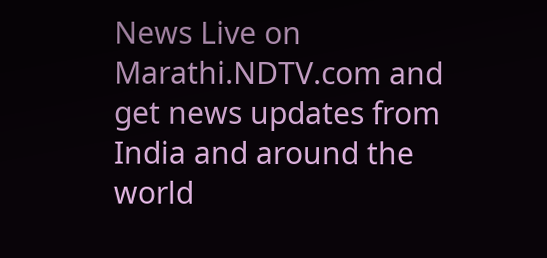News Live on Marathi.NDTV.com and get news updates from India and around the world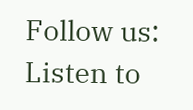Follow us:
Listen to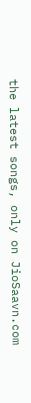the latest songs, only on JioSaavn.com